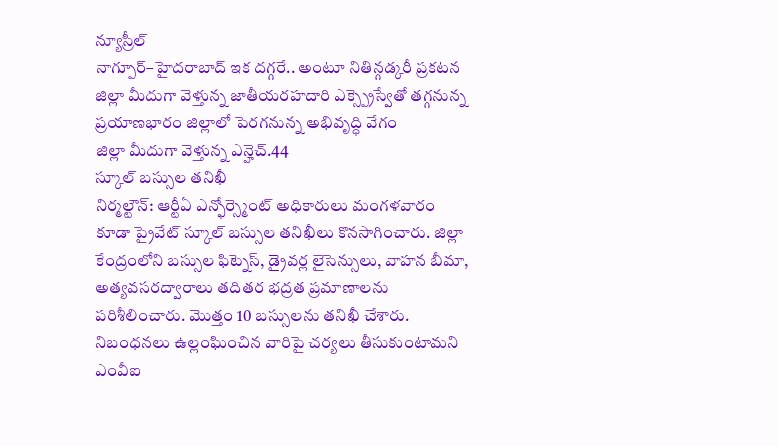న్యూస్రీల్
నాగ్పూర్–హైదరాబాద్ ఇక దగ్గరే.. అంటూ నితిన్గడ్కరీ ప్రకటన జిల్లా మీదుగా వెళ్తున్న జాతీయరహదారి ఎక్స్ప్రెస్వేతో తగ్గనున్న ప్రయాణభారం జిల్లాలో పెరగనున్న అభివృద్ధి వేగం
జిల్లా మీదుగా వెళ్తున్న ఎన్హెచ్.44
స్కూల్ బస్సుల తనిఖీ
నిర్మల్టౌన్: ఆర్టీఏ ఎన్ఫోర్స్మెంట్ అధికారులు మంగళవారం కూడా ప్రైవేట్ స్కూల్ బస్సుల తనిఖీలు కొనసాగించారు. జిల్లా కేంద్రంలోని బస్సుల ఫిట్నెస్, డ్రైవర్ల లైసెన్సులు, వాహన బీమా, అత్యవసరద్వారాలు తదితర భద్రత ప్రమాణాలను పరిశీలించారు. మొత్తం 10 బస్సులను తనిఖీ చేశారు. నిబంధనలు ఉల్లంఘించిన వారిపై చర్యలు తీసుకుంటామని ఎంవీఐ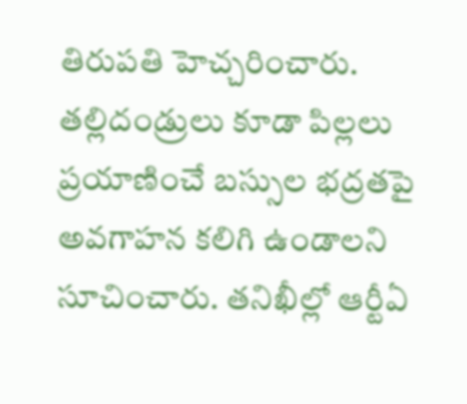తిరుపతి హెచ్చరించారు. తల్లిదండ్రులు కూడా పిల్లలు ప్రయాణించే బస్సుల భద్రతపై అవగాహన కలిగి ఉండాలని సూచించారు. తనిఖీల్లో ఆర్టీఏ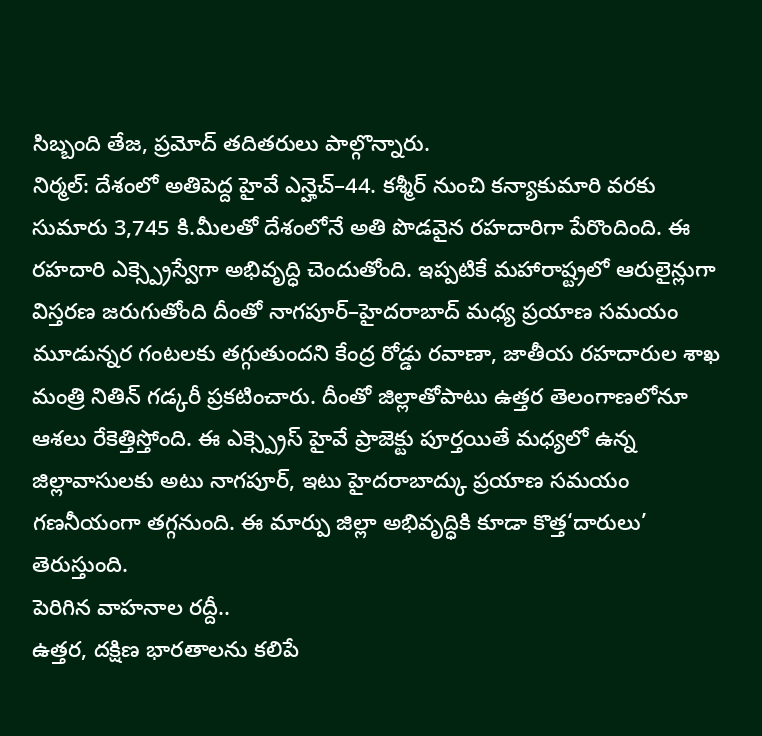సిబ్బంది తేజ, ప్రమోద్ తదితరులు పాల్గొన్నారు.
నిర్మల్: దేశంలో అతిపెద్ద హైవే ఎన్హెచ్–44. కశ్మీర్ నుంచి కన్యాకుమారి వరకు సుమారు 3,745 కి.మీలతో దేశంలోనే అతి పొడవైన రహదారిగా పేరొందింది. ఈ రహదారి ఎక్స్ప్రెస్వేగా అభివృద్ధి చెందుతోంది. ఇప్పటికే మహారాష్ట్రలో ఆరులైన్లుగా విస్తరణ జరుగుతోంది దీంతో నాగపూర్–హైదరాబాద్ మధ్య ప్రయాణ సమయం మూడున్నర గంటలకు తగ్గుతుందని కేంద్ర రోడ్డు రవాణా, జాతీయ రహదారుల శాఖ మంత్రి నితిన్ గడ్కరీ ప్రకటించారు. దీంతో జిల్లాతోపాటు ఉత్తర తెలంగాణలోనూ ఆశలు రేకెత్తిస్తోంది. ఈ ఎక్స్ప్రెస్ హైవే ప్రాజెక్టు పూర్తయితే మధ్యలో ఉన్న జిల్లావాసులకు అటు నాగపూర్, ఇటు హైదరాబాద్కు ప్రయాణ సమయం గణనీయంగా తగ్గనుంది. ఈ మార్పు జిల్లా అభివృద్ధికి కూడా కొత్త‘దారులు’ తెరుస్తుంది.
పెరిగిన వాహనాల రద్దీ..
ఉత్తర, దక్షిణ భారతాలను కలిపే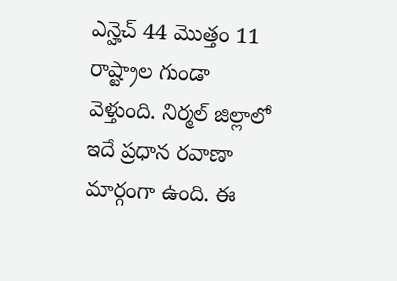ఎన్హెచ్ 44 మొత్తం 11 రాష్ట్రాల గుండా వెళ్తుంది. నిర్మల్ జిల్లాలో ఇదే ప్రధాన రవాణా మార్గంగా ఉంది. ఈ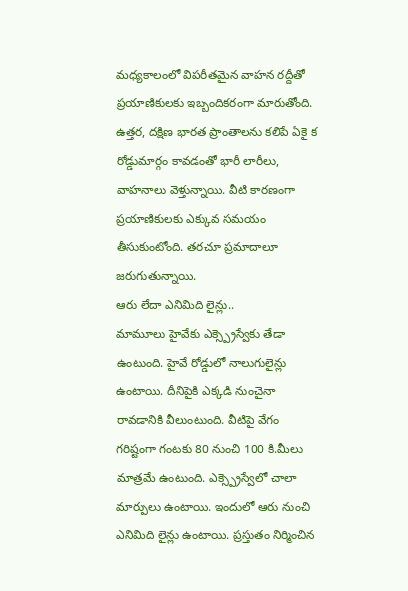మధ్యకాలంలో విపరీతమైన వాహన రద్దీతో ప్రయాణికులకు ఇబ్బందికరంగా మారుతోంది. ఉత్తర, దక్షిణ భారత ప్రాంతాలను కలిపే ఏకై క రోడ్డుమార్గం కావడంతో భారీ లారీలు, వాహనాలు వెళ్తున్నాయి. వీటి కారణంగా ప్రయాణికులకు ఎక్కువ సమయం తీసుకుంటోంది. తరచూ ప్రమాదాలూ జరుగుతున్నాయి.
ఆరు లేదా ఎనిమిది లైన్లు..
మామూలు హైవేకు ఎక్స్ప్రెస్వేకు తేడా ఉంటుంది. హైవే రోడ్డులో నాలుగులైన్లు ఉంటాయి. దీనిపైకి ఎక్కడి నుంచైనా రావడానికి వీలుంటుంది. వీటిపై వేగం గరిష్టంగా గంటకు 80 నుంచి 100 కి.మీలు మాత్రమే ఉంటుంది. ఎక్స్ప్రెస్వేలో చాలా మార్పులు ఉంటాయి. ఇందులో ఆరు నుంచి ఎనిమిది లైన్లు ఉంటాయి. ప్రస్తుతం నిర్మించిన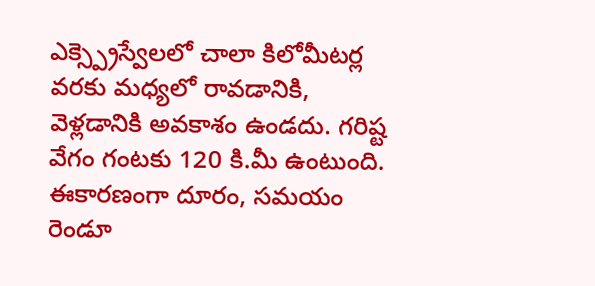ఎక్స్ప్రెస్వేలలో చాలా కిలోమీటర్ల వరకు మధ్యలో రావడానికి, వెళ్లడానికి అవకాశం ఉండదు. గరిష్ట వేగం గంటకు 120 కి.మీ ఉంటుంది. ఈకారణంగా దూరం, సమయం రెండూ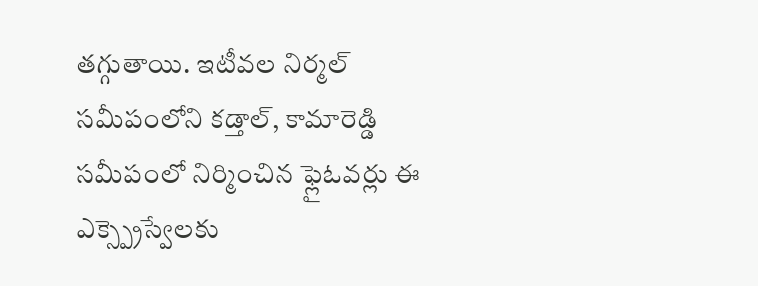తగ్గుతాయి. ఇటీవల నిర్మల్ సమీపంలోని కడ్తాల్, కామారెడ్డి సమీపంలో నిర్మించిన ఫ్లైఓవర్లు ఈ ఎక్స్ప్రెస్వేలకు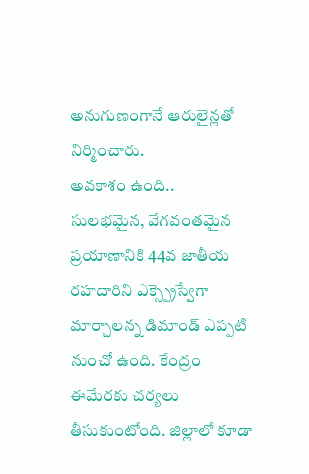అనుగుణంగానే ఆరులైన్లతో నిర్మించారు.
అవకాశం ఉంది..
సులభమైన, వేగవంతమైన ప్రయాణానికి 44వ జాతీయ రహదారిని ఎక్స్ప్రెస్వేగా మార్చాలన్న డిమాండ్ ఎప్పటి నుంచో ఉంది. కేంద్రం ఈమేరకు చర్యలు తీసుకుంటోంది. జిల్లాలో కూడా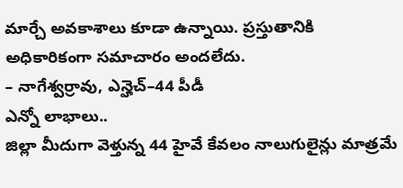మార్చే అవకాశాలు కూడా ఉన్నాయి. ప్రస్తుతానికి అధికారికంగా సమాచారం అందలేదు.
– నాగేశ్వర్రావు, ఎన్హెచ్–44 పీడీ
ఎన్నో లాభాలు..
జిల్లా మీదుగా వెళ్తున్న 44 హైవే కేవలం నాలుగులైన్లు మాత్రమే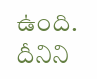ఉంది. దీనిని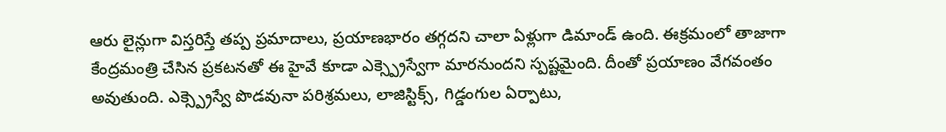ఆరు లైన్లుగా విస్తరిస్తే తప్ప ప్రమాదాలు, ప్రయాణభారం తగ్గదని చాలా ఏళ్లుగా డిమాండ్ ఉంది. ఈక్రమంలో తాజాగా కేంద్రమంత్రి చేసిన ప్రకటనతో ఈ హైవే కూడా ఎక్స్ప్రెస్వేగా మారనుందని స్పష్టమైంది. దీంతో ప్రయాణం వేగవంతం అవుతుంది. ఎక్స్ప్రెస్వే పొడవునా పరిశ్రమలు, లాజిస్టిక్స్, గిడ్డంగుల ఏర్పాటు,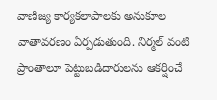వాణిజ్య కార్యకలాపాలకు అనుకూల వాతావరణం ఏర్పడుతుంది. నిర్మల్ వంటి ప్రాంతాలూ పెట్టుబడిదారులను ఆకర్షించే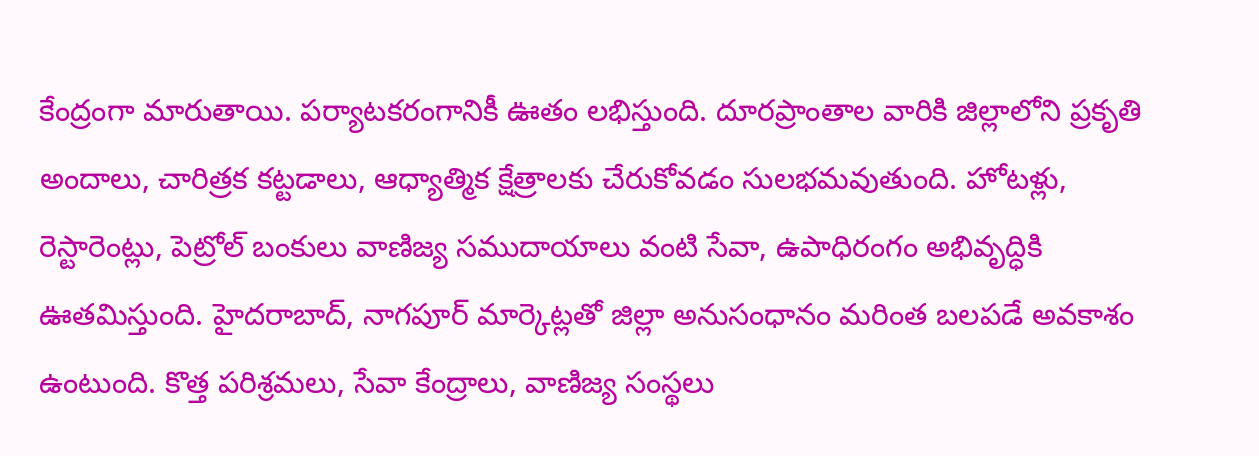కేంద్రంగా మారుతాయి. పర్యాటకరంగానికీ ఊతం లభిస్తుంది. దూరప్రాంతాల వారికి జిల్లాలోని ప్రకృతి అందాలు, చారిత్రక కట్టడాలు, ఆధ్యాత్మిక క్షేత్రాలకు చేరుకోవడం సులభమవుతుంది. హోటళ్లు, రెస్టారెంట్లు, పెట్రోల్ బంకులు వాణిజ్య సముదాయాలు వంటి సేవా, ఉపాధిరంగం అభివృద్ధికి ఊతమిస్తుంది. హైదరాబాద్, నాగపూర్ మార్కెట్లతో జిల్లా అనుసంధానం మరింత బలపడే అవకాశం ఉంటుంది. కొత్త పరిశ్రమలు, సేవా కేంద్రాలు, వాణిజ్య సంస్థలు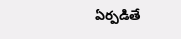ఏర్పడితే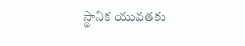స్థానిక యువతకు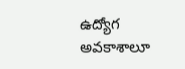ఉద్యోగ అవకాశాలూ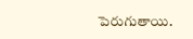పెరుగుతాయి.